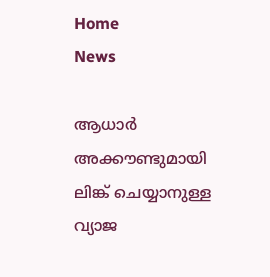Home
News

ആധാർ അക്കൗണ്ടുമായി ലിങ്ക് ചെയ്യാനുള്ള വ്യാജ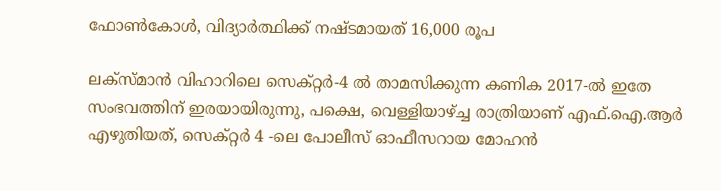ഫോൺകോൾ, വിദ്യാർത്ഥിക്ക് നഷ്‌ടമായത്‌ 16,000 രൂപ

ലക്സ്‌മാൻ വിഹാറിലെ സെക്റ്റർ-4 ൽ താമസിക്കുന്ന കണിക 2017-ൽ ഇതേ സംഭവത്തിന് ഇരയായിരുന്നു, പക്ഷെ, വെള്ളിയാഴ്ച്ച രാത്രിയാണ് എഫ്.ഐ.ആർ എഴുതിയത്, സെക്റ്റർ 4 -ലെ പോലീസ് ഓഫീസറായ മോഹൻ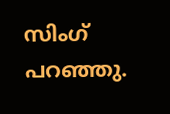സിംഗ് പറഞ്ഞു.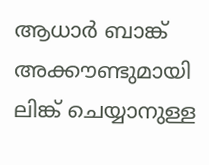ആധാർ ബാങ്ക് അക്കൗണ്ടുമായി ലിങ്ക് ചെയ്യാനുള്ള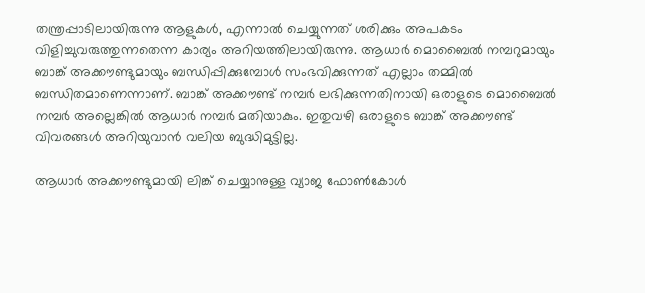തന്ത്രപ്പാടിലായിരുന്നു ആളുകൾ, എന്നാൽ ചെയ്യുന്നത് ശരിക്കും അപകടം വിളിച്ചുവരുത്തുന്നതെന്ന കാര്യം അറിയത്തിലായിരുന്നു. ആധാർ മൊബൈൽ നമ്പറുമായും ബാങ്ക് അക്കൗണ്ടുമായും ബന്ധിപ്പിക്കുമ്പോൾ സംഭവിക്കുന്നത് എല്ലാം തമ്മിൽ ബന്ധിതമാണെന്നാണ്. ബാങ്ക് അക്കൗണ്ട് നമ്പർ ലഭിക്കുന്നതിനായി ഒരാളുടെ മൊബൈൽ നമ്പർ അല്ലെങ്കിൽ ആധാർ നമ്പർ മതിയാകും. ഇതുവഴി ഒരാളുടെ ബാങ്ക് അക്കൗണ്ട് വിവരങ്ങൾ അറിയുവാൻ വലിയ ബുദ്ധിമുട്ടില്ല.

ആധാർ അക്കൗണ്ടുമായി ലിങ്ക് ചെയ്യാനുള്ള വ്യാജ ഫോൺകോൾ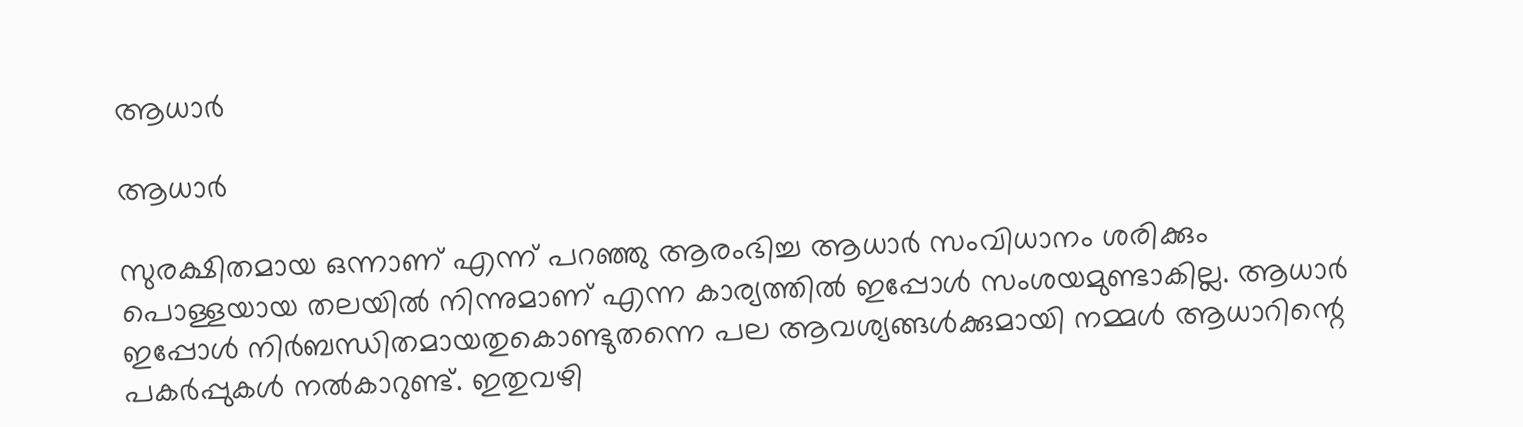ആധാർ

ആധാർ

സുരക്ഷിതമായ ഒന്നാണ് എന്ന് പറഞ്ഞു ആരംഭിച്ച ആധാർ സംവിധാനം ശരിക്കും പൊള്ളയായ തലയിൽ നിന്നുമാണ് എന്ന കാര്യത്തിൽ ഇപ്പോൾ സംശയമുണ്ടാകില്ല. ആധാർ ഇപ്പോൾ നിർബന്ധിതമായതുകൊണ്ടുതന്നെ പല ആവശ്യങ്ങൾക്കുമായി നമ്മൾ ആധാറിന്റെ പകർപ്പുകൾ നൽകാറുണ്ട്. ഇതുവഴി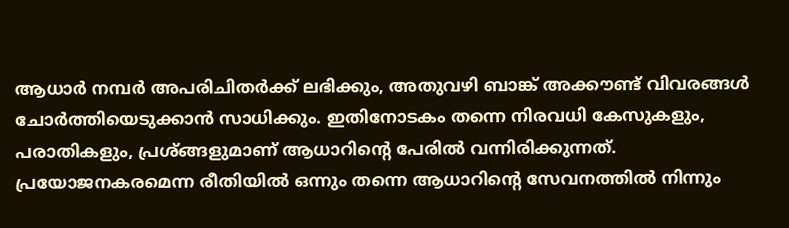ആധാർ നമ്പർ അപരിചിതർക്ക് ലഭിക്കും, അതുവഴി ബാങ്ക് അക്കൗണ്ട് വിവരങ്ങൾ ചോർത്തിയെടുക്കാൻ സാധിക്കും. ഇതിനോടകം തന്നെ നിരവധി കേസുകളും, പരാതികളും, പ്രശ്ങ്ങളുമാണ് ആധാറിന്റെ പേരിൽ വന്നിരിക്കുന്നത്. പ്രയോജനകരമെന്ന രീതിയിൽ ഒന്നും തന്നെ ആധാറിന്റെ സേവനത്തിൽ നിന്നും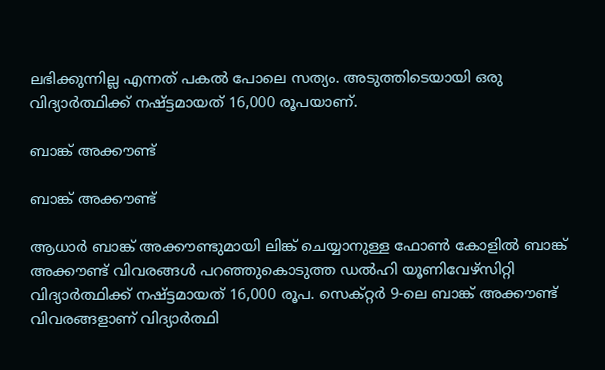ലഭിക്കുന്നില്ല എന്നത് പകൽ പോലെ സത്യം. അടുത്തിടെയായി ഒരു വിദ്യാർത്ഥിക്ക് നഷ്ട്ടമായത് 16,000 രൂപയാണ്.

ബാങ്ക് അക്കൗണ്ട്

ബാങ്ക് അക്കൗണ്ട്

ആധാർ ബാങ്ക് അക്കൗണ്ടുമായി ലിങ്ക് ചെയ്യാനുള്ള ഫോൺ കോളിൽ ബാങ്ക് അക്കൗണ്ട് വിവരങ്ങൾ പറഞ്ഞുകൊടുത്ത ഡൽഹി യൂണിവേഴ്‌സിറ്റി വിദ്യാർത്ഥിക്ക് നഷ്ട്ടമായത് 16,000 രൂപ. സെക്റ്റർ 9-ലെ ബാങ്ക് അക്കൗണ്ട് വിവരങ്ങളാണ് വിദ്യാർത്ഥി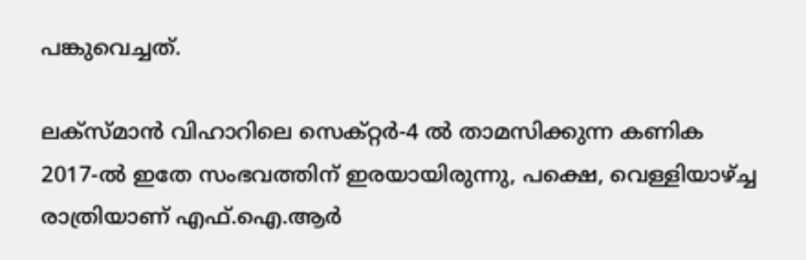പങ്കുവെച്ചത്.

ലക്സ്‌മാൻ വിഹാറിലെ സെക്റ്റർ-4 ൽ താമസിക്കുന്ന കണിക 2017-ൽ ഇതേ സംഭവത്തിന് ഇരയായിരുന്നു, പക്ഷെ, വെള്ളിയാഴ്ച്ച രാത്രിയാണ് എഫ്.ഐ.ആർ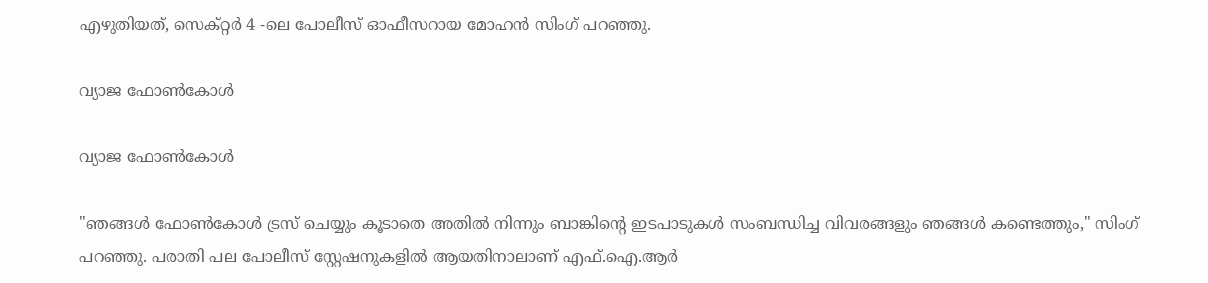എഴുതിയത്, സെക്റ്റർ 4 -ലെ പോലീസ് ഓഫീസറായ മോഹൻ സിംഗ് പറഞ്ഞു.

വ്യാജ ഫോൺകോൾ

വ്യാജ ഫോൺകോൾ

"ഞങ്ങൾ ഫോൺകോൾ ട്രസ് ചെയ്യും കൂടാതെ അതിൽ നിന്നും ബാങ്കിന്റെ ഇടപാടുകൾ സംബന്ധിച്ച വിവരങ്ങളും ഞങ്ങൾ കണ്ടെത്തും," സിംഗ് പറഞ്ഞു. പരാതി പല പോലീസ് സ്റ്റേഷനുകളിൽ ആയതിനാലാണ് എഫ്.ഐ.ആർ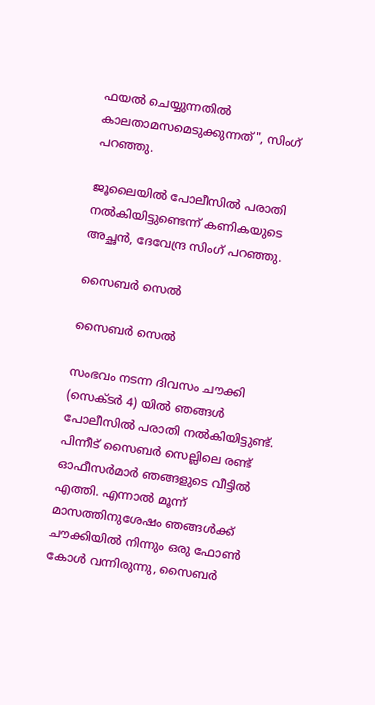ഫയൽ ചെയ്യുന്നതിൽ കാലതാമസമെടുക്കുന്നത്", സിംഗ് പറഞ്ഞു.

ജൂലൈയിൽ പോലീസിൽ പരാതി നൽകിയിട്ടുണ്ടെന്ന് കണികയുടെ അച്ഛൻ, ദേവേന്ദ്ര സിംഗ് പറഞ്ഞു.

സൈബർ സെൽ

സൈബർ സെൽ

സംഭവം നടന്ന ദിവസം ചൗക്കി (സെക്ടർ 4) യിൽ ഞങ്ങൾ പോലീസിൽ പരാതി നൽകിയിട്ടുണ്ട്. പിന്നീട് സൈബർ സെല്ലിലെ രണ്ട് ഓഫീസർമാർ ഞങ്ങളുടെ വീട്ടിൽ എത്തി. എന്നാൽ മൂന്ന് മാസത്തിനുശേഷം ഞങ്ങൾക്ക് ചൗക്കിയിൽ നിന്നും ഒരു ഫോൺ കോൾ വന്നിരുന്നു, സൈബർ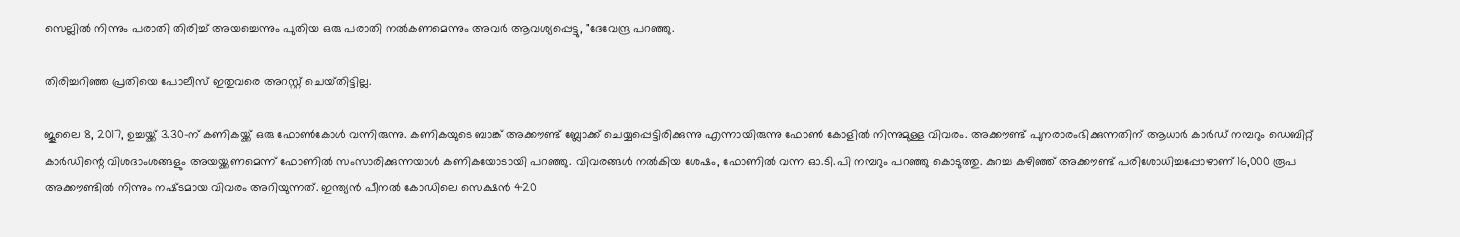സെല്ലിൽ നിന്നും പരാതി തിരിച്ച് അയച്ചെന്നും പുതിയ ഒരു പരാതി നൽകണമെന്നും അവർ ആവശ്യപ്പെട്ടു, "ദേവേന്ദ്ര പറഞ്ഞു.

തിരിച്ചറിഞ്ഞ പ്രതിയെ പോലീസ് ഇതുവരെ അറസ്റ്റ് ചെയ്‌തിട്ടില്ല.

ജൂലൈ 8, 2017, ഉച്ചയ്ക്ക് 3.30-ന് കണികയ്ക്ക് ഒരു ഫോൺകോൾ വന്നിരുന്നു. കണികയുടെ ബാങ്ക് അക്കൗണ്ട് ബ്ലോക്ക് ചെയ്യപ്പെട്ടിരിക്കുന്നു എന്നായിരുന്നു ഫോൺ കോളിൽ നിന്നുമുള്ള വിവരം. അക്കൗണ്ട് പുനരാരംഭിക്കുന്നതിന് ആധാർ കാർഡ് നമ്പറും ഡെബിറ്റ് കാർഡിന്റെ വിശദാംശങ്ങളും അയയ്ക്കണമെന്ന് ഫോണിൽ സംസാരിക്കുന്നയാൾ കണികയോടായി പറഞ്ഞു. വിവരങ്ങൾ നൽകിയ ശേഷം, ഫോണിൽ വന്ന ഓ.ടി.പി നമ്പറും പറഞ്ഞു കൊടുത്തു. കുറച്ച കഴിഞ്ഞ് അക്കൗണ്ട് പരിശോധിച്ചപ്പോഴാണ് 16,000 രൂപ അക്കൗണ്ടിൽ നിന്നും നഷ്‌ടമായ വിവരം അറിയുന്നത്. ഇന്ത്യൻ പീനൽ കോഡിലെ സെക്ഷൻ 420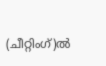(ചീറ്റിംഗ്)ൽ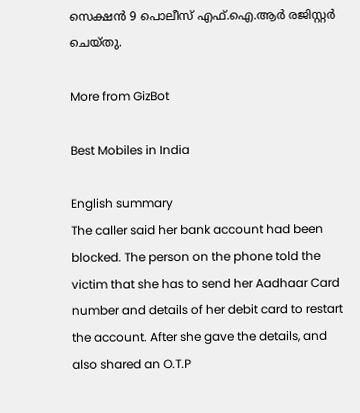സെക്ഷൻ 9 പൊലീസ് എഫ്‌.ഐ.ആർ രജിസ്റ്റർ ചെയ്‌തു.

More from GizBot

Best Mobiles in India

English summary
The caller said her bank account had been blocked. The person on the phone told the victim that she has to send her Aadhaar Card number and details of her debit card to restart the account. After she gave the details, and also shared an O.T.P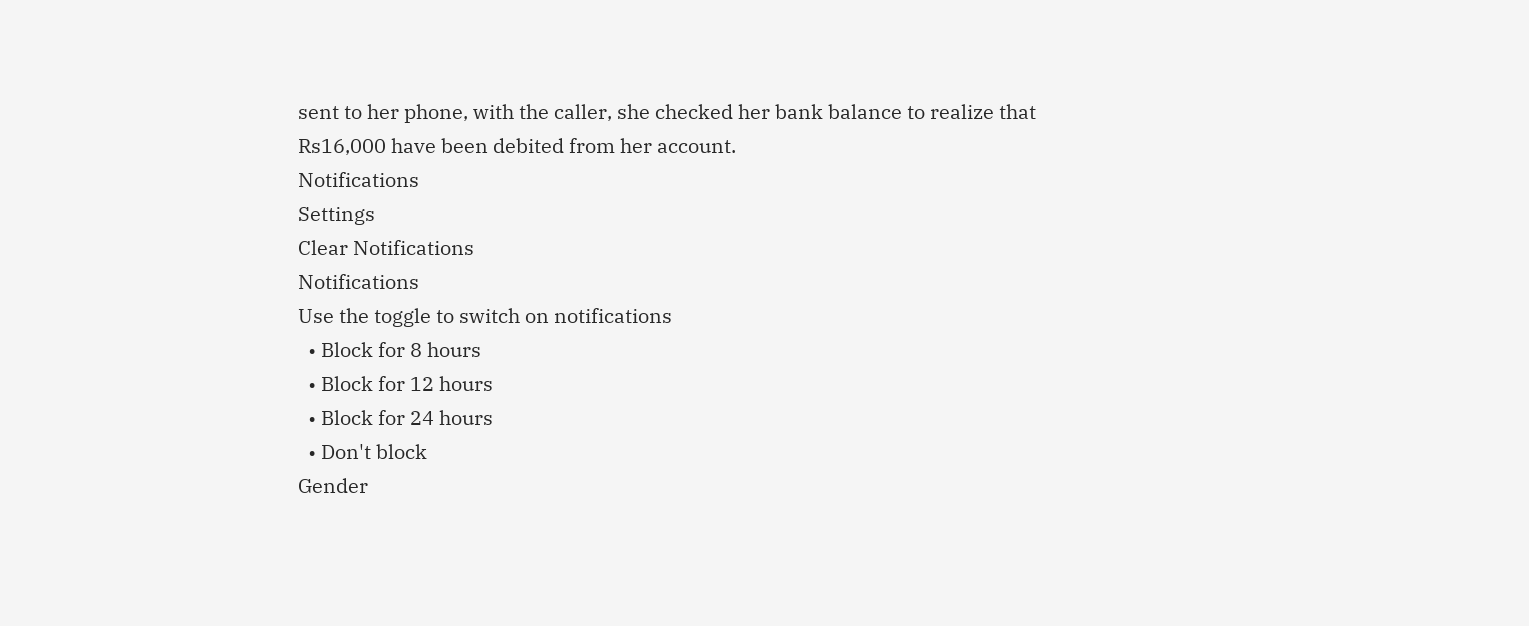sent to her phone, with the caller, she checked her bank balance to realize that Rs16,000 have been debited from her account.
Notifications
Settings
Clear Notifications
Notifications
Use the toggle to switch on notifications
  • Block for 8 hours
  • Block for 12 hours
  • Block for 24 hours
  • Don't block
Gender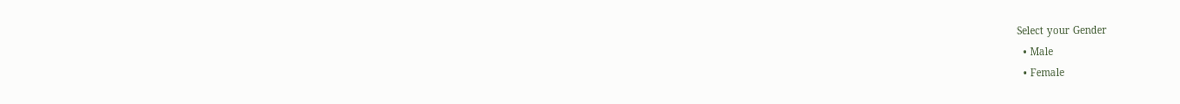Select your Gender
  • Male
  • Female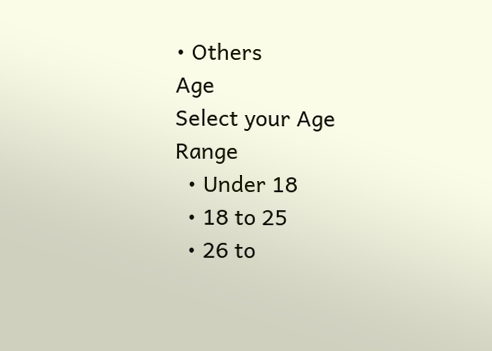• Others
Age
Select your Age Range
  • Under 18
  • 18 to 25
  • 26 to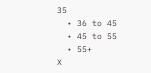35
  • 36 to 45
  • 45 to 55
  • 55+
X